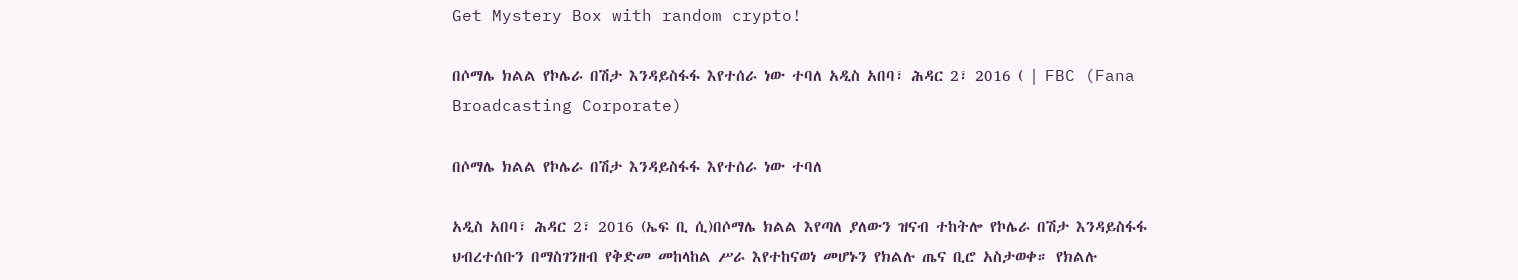Get Mystery Box with random crypto!

በሶማሌ ክልል የኮሌራ በሽታ እንዳይስፋፋ እየተሰራ ነው ተባለ አዲስ አበባ፣ ሕዳር 2፣ 2016 ( | FBC (Fana Broadcasting Corporate)

በሶማሌ ክልል የኮሌራ በሽታ እንዳይስፋፋ እየተሰራ ነው ተባለ

አዲስ አበባ፣ ሕዳር 2፣ 2016 (ኤፍ ቢ ሲ)በሶማሌ ክልል እየጣለ ያለውን ዝናብ ተከትሎ የኮሌራ በሽታ እንዳይስፋፋ ህብረተሰቡን በማስገንዘብ የቅድመ መከላከል ሥራ እየተከናወነ መሆኑን የክልሉ ጤና ቢሮ አስታወቀ። የክልሉ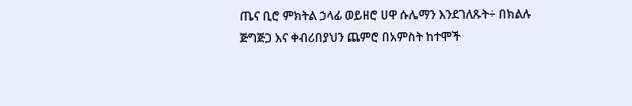ጤና ቢሮ ምክትል ኃላፊ ወይዘሮ ሀዋ ሱሌማን እንደገለጹት÷ በክልሉ ጅግጅጋ እና ቀብሪበያህን ጨምሮ በአምስት ከተሞች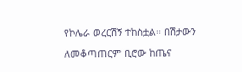የኮሌራ ወረርሽኝ ተከስቷል። በሽታውን ለመቆጣጠርም ቢሮው ከጤና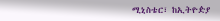ሚኒስቴር፣ ከኢትዮዽያ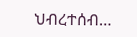ህብረተሰብ…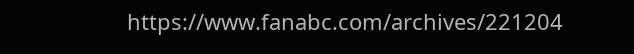https://www.fanabc.com/archives/221204